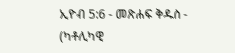ኢዮብ 5:6 - መጽሐፍ ቅዱስ - (ካቶሊካዊ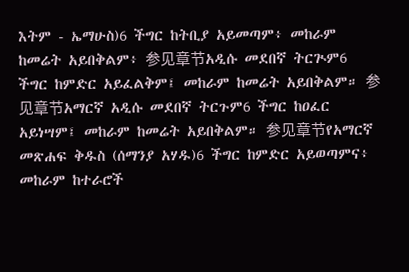እትም - ኤማሁስ)6 ችግር ከትቢያ አይመጣም፥ መከራም ከመሬት አይበቅልም፥ 参见章节አዲሱ መደበኛ ትርጒም6 ችግር ከምድር አይፈልቅም፤ መከራም ከመሬት አይበቅልም። 参见章节አማርኛ አዲሱ መደበኛ ትርጉም6 ችግር ከዐፈር አይነሣም፤ መከራም ከመሬት አይበቅልም። 参见章节የአማርኛ መጽሐፍ ቅዱስ (ሰማንያ አሃዱ)6 ችግር ከምድር አይወጣምና፥ መከራም ከተራሮች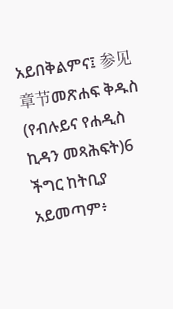አይበቅልምና፤ 参见章节መጽሐፍ ቅዱስ (የብሉይና የሐዲስ ኪዳን መጻሕፍት)6 ችግር ከትቢያ አይመጣም፥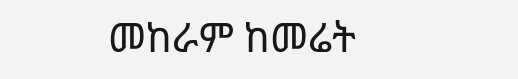መከራም ከመሬት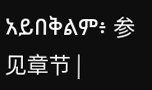አይበቅልም፥ 参见章节 |